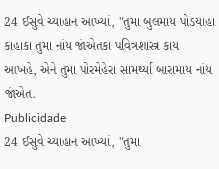24 ઈસુવે ચ્યાહાન આખ્યાં, "તુમા બુલમાય પોડયાહા કાહાકા તુમા નાંય જાંએતકા પવિત્રશાસ્ત્ર કાય આખહે, એને તુમા પોરમેહેરા સામર્થ્યા બારામાય નાંય જાંએત.
Publicidade
24 ઈસુવે ચ્યાહાન આખ્યાં, "તુમા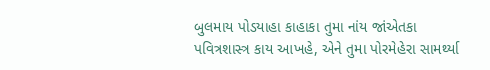બુલમાય પોડયાહા કાહાકા તુમા નાંય જાંએતકા પવિત્રશાસ્ત્ર કાય આખહે, એને તુમા પોરમેહેરા સામર્થ્યા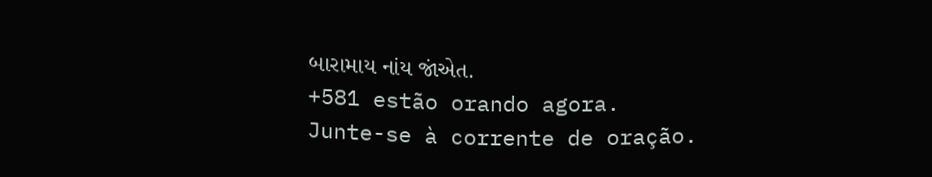બારામાય નાંય જાંએત.
+581 estão orando agora.
Junte-se à corrente de oração.